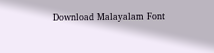Download Malayalam Font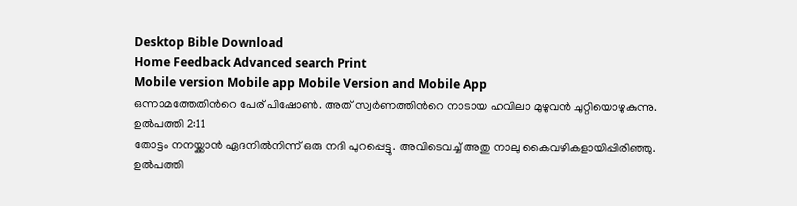Desktop Bible Download
Home Feedback Advanced search Print
Mobile version Mobile app Mobile Version and Mobile App
ഒന്നാമത്തേതിന്‍റെ പേര് പിഷോണ്‍. അത് സ്വര്‍ണത്തിന്‍റെ നാടായ ഹവിലാ മുഴുവന്‍ ചുറ്റിയൊഴുകുന്നു.
ഉല്‍പത്തി 2:11
തോട്ടം നനയ്ക്കാന്‍ ഏദനില്‍നിന്ന് ഒരു നദി പുറപ്പെട്ടു. അവിടെവച്ച് അതു നാലു കൈവഴികളായിപ്പിരിഞ്ഞു.
ഉല്‍പത്തി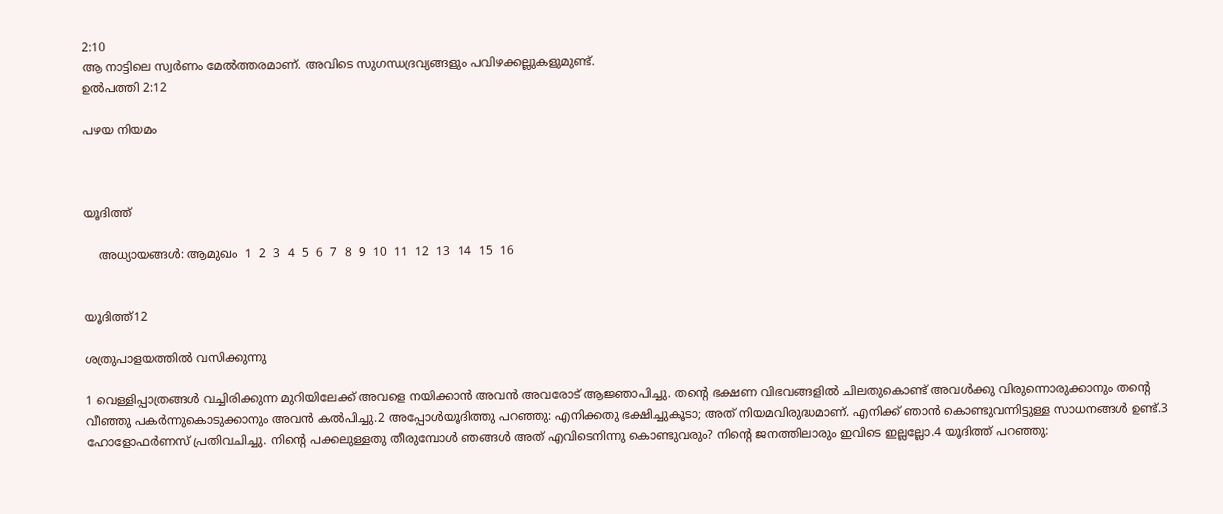2:10
ആ നാട്ടിലെ സ്വര്‍ണം മേല്‍ത്തരമാണ്. അവിടെ സുഗന്ധദ്രവ്യങ്ങളും പവിഴക്കല്ലുകളുമുണ്ട്.
ഉല്‍പത്തി 2:12

പഴയ നിയമം



യൂദിത്ത്

    അധ്യായങ്ങള്‍: ആമുഖം  1  2  3  4  5  6  7  8  9  10  11  12  13  14  15  16


യൂദിത്ത്12

ശത്രുപാളയത്തില്‍ വസിക്കുന്നു

1 വെള്ളിപ്പാത്രങ്ങള്‍ വച്ചിരിക്കുന്ന മുറിയിലേക്ക് അവളെ നയിക്കാന്‍ അവന്‍ അവരോട് ആജ്ഞാപിച്ചു. തന്‍റെ ഭക്ഷണ വിഭവങ്ങളില്‍ ചിലതുകൊണ്ട് അവള്‍ക്കു വിരുന്നൊരുക്കാനും തന്‍റെ വീഞ്ഞു പകര്‍ന്നുകൊടുക്കാനും അവന്‍ കല്‍പിച്ചു.2 അപ്പോള്‍യൂദിത്തു പറഞ്ഞു: എനിക്കതു ഭക്ഷിച്ചുകൂടാ; അത് നിയമവിരുദ്ധമാണ്. എനിക്ക് ഞാന്‍ കൊണ്ടുവന്നിട്ടുള്ള സാധനങ്ങള്‍ ഉണ്ട്.3 ഹോളോഫര്‍ണസ് പ്രതിവചിച്ചു. നിന്‍റെ പക്കലുള്ളതു തീരുമ്പോള്‍ ഞങ്ങള്‍ അത് എവിടെനിന്നു കൊണ്ടുവരും? നിന്‍റെ ജനത്തിലാരും ഇവിടെ ഇല്ലല്ലോ.4 യൂദിത്ത് പറഞ്ഞു: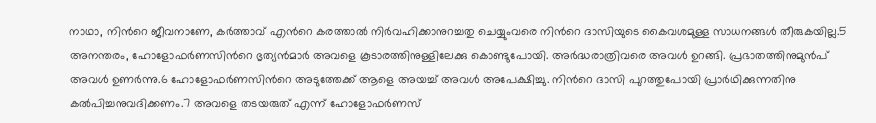നാഥാ, നിന്‍റെ ജീവനാണേ, കര്‍ത്താവ് എന്‍റെ കരത്താല്‍ നിര്‍വഹിക്കാനുറച്ചതു ചെയ്യുംവരെ നിന്‍റെ ദാസിയുടെ കൈവശമുള്ള സാധനങ്ങള്‍ തീരുകയില്ല.5 അനന്തരം, ഹോളോഫര്‍ണസിന്‍റെ ഭൃത്യന്‍മാര്‍ അവളെ കൂടാരത്തിനുള്ളിലേക്കു കൊണ്ടുപോയി. അര്‍ദ്ധരാത്രിവരെ അവള്‍ ഉറങ്ങി. പ്രഭാതത്തിനുമുന്‍പ് അവള്‍ ഉണര്‍ന്നു.6 ഹോളോഫര്‍ണസിന്‍റെ അടുത്തേക്ക് ആളെ അയച്ച് അവള്‍ അപേക്ഷിച്ചു. നിന്‍റെ ദാസി പുറത്തുപോയി പ്രാര്‍ഥിക്കുന്നതിനു കല്‍പിച്ചനുവദിക്കണം.7 അവളെ തടയരുത് എന്ന് ഹോളോഫര്‍ണസ്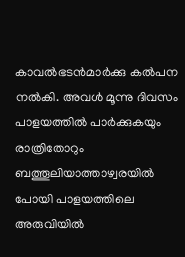കാവല്‍ഭടന്‍മാര്‍ക്കു കല്‍പന നല്‍കി. അവള്‍ മൂന്നു ദിവസം പാളയത്തില്‍ പാര്‍ക്കുകയും രാത്രിതോറും ബത്തൂലിയാത്താഴ്വരയില്‍ പോയി പാളയത്തിലെ അരുവിയില്‍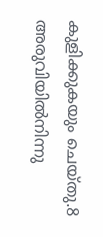കുളിക്കുകയും ചെയ്തു.8 അരുവിയില്‍നിന്നു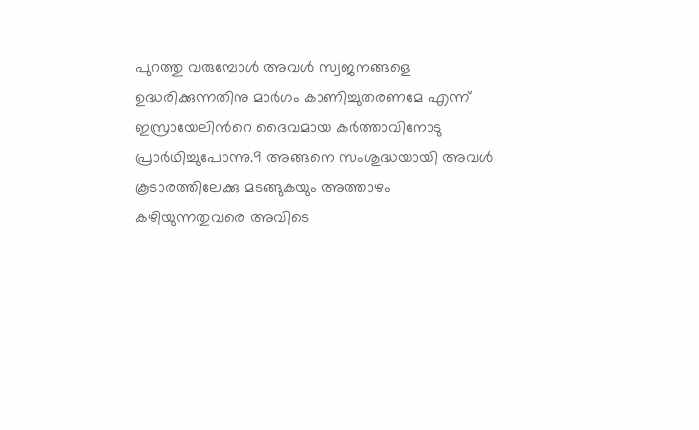പുറത്തു വരുമ്പോള്‍ അവള്‍ സ്വജനങ്ങളെ ഉദ്ധരിക്കുന്നതിനു മാര്‍ഗം കാണിച്ചുതരണമേ എന്ന് ഇസ്രായേലിന്‍റെ ദൈവമായ കര്‍ത്താവിനോടു പ്രാര്‍ഥിച്ചുപോന്നു.9 അങ്ങനെ സംശുദ്ധയായി അവള്‍ കൂടാരത്തിലേക്കു മടങ്ങുകയും അത്താഴം കഴിയുന്നതുവരെ അവിടെ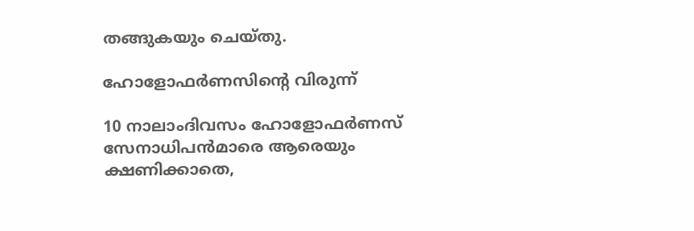തങ്ങുകയും ചെയ്തു.

ഹോളോഫര്‍ണസിന്‍റെ വിരുന്ന്

10 നാലാംദിവസം ഹോളോഫര്‍ണസ് സേനാധിപന്‍മാരെ ആരെയും ക്ഷണിക്കാതെ,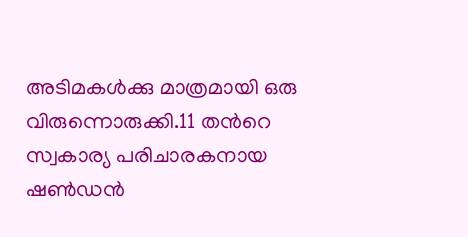അടിമകള്‍ക്കു മാത്രമായി ഒരു വിരുന്നൊരുക്കി.11 തന്‍റെ സ്വകാര്യ പരിചാരകനായ ഷണ്‍ഡന്‍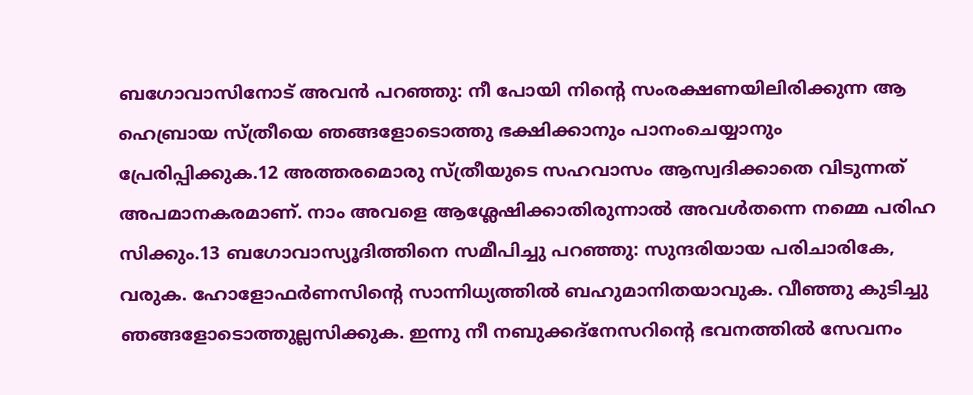ബഗോവാസിനോട് അവന്‍ പറഞ്ഞു: നീ പോയി നിന്‍റെ സംരക്ഷണയിലിരിക്കുന്ന ആ ഹെബ്രായ സ്ത്രീയെ ഞങ്ങളോടൊത്തു ഭക്ഷിക്കാനും പാനംചെയ്യാനും പ്രേരിപ്പിക്കുക.12 അത്തരമൊരു സ്ത്രീയുടെ സഹവാസം ആസ്വദിക്കാതെ വിടുന്നത് അപമാനകരമാണ്. നാം അവളെ ആശ്ലേഷിക്കാതിരുന്നാല്‍ അവള്‍തന്നെ നമ്മെ പരിഹ സിക്കും.13 ബഗോവാസ്യൂദിത്തിനെ സമീപിച്ചു പറഞ്ഞു: സുന്ദരിയായ പരിചാരികേ, വരുക. ഹോളോഫര്‍ണസിന്‍റെ സാന്നിധ്യത്തില്‍ ബഹുമാനിതയാവുക. വീഞ്ഞു കുടിച്ചു ഞങ്ങളോടൊത്തുല്ലസിക്കുക. ഇന്നു നീ നബുക്കദ്നേസറിന്‍റെ ഭവനത്തില്‍ സേവനം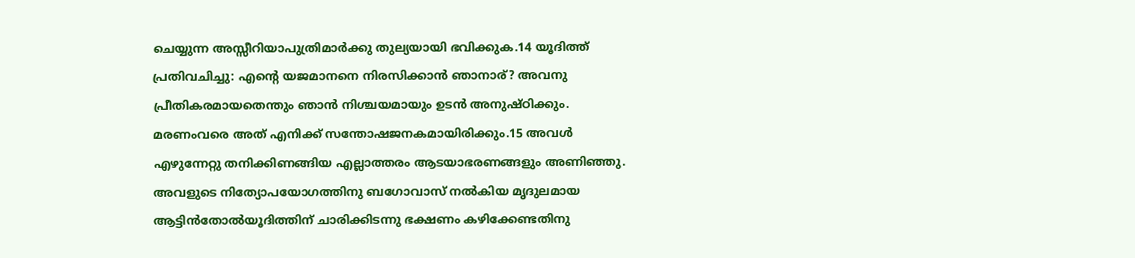ചെയ്യുന്ന അസ്സീറിയാപുത്രിമാര്‍ക്കു തുല്യയായി ഭവിക്കുക.14 യൂദിത്ത് പ്രതിവചിച്ചു: എന്‍റെ യജമാനനെ നിരസിക്കാന്‍ ഞാനാര്? അവനു പ്രീതികരമായതെന്തും ഞാന്‍ നിശ്ചയമായും ഉടന്‍ അനുഷ്ഠിക്കും. മരണംവരെ അത് എനിക്ക് സന്തോഷജനകമായിരിക്കും.15 അവള്‍ എഴുന്നേറ്റു തനിക്കിണങ്ങിയ എല്ലാത്തരം ആടയാഭരണങ്ങളും അണിഞ്ഞു. അവളുടെ നിത്യോപയോഗത്തിനു ബഗോവാസ് നല്‍കിയ മൃദുലമായ ആട്ടിന്‍തോല്‍യൂദിത്തിന് ചാരിക്കിടന്നു ഭക്ഷണം കഴിക്കേണ്ടതിനു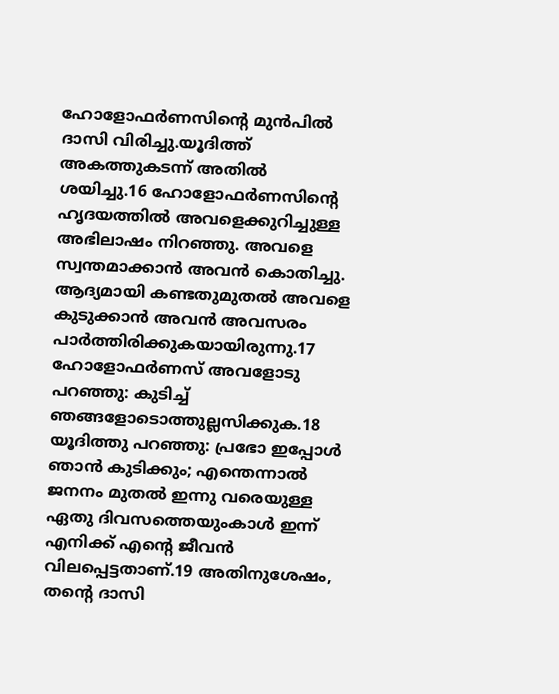ഹോളോഫര്‍ണസിന്‍റെ മുന്‍പില്‍ ദാസി വിരിച്ചു.യൂദിത്ത് അകത്തുകടന്ന് അതില്‍ ശയിച്ചു.16 ഹോളോഫര്‍ണസിന്‍റെ ഹൃദയത്തില്‍ അവളെക്കുറിച്ചുള്ള അഭിലാഷം നിറഞ്ഞു. അവളെ സ്വന്തമാക്കാന്‍ അവന്‍ കൊതിച്ചു. ആദ്യമായി കണ്ടതുമുതല്‍ അവളെ കുടുക്കാന്‍ അവന്‍ അവസരം പാര്‍ത്തിരിക്കുകയായിരുന്നു.17 ഹോളോഫര്‍ണസ് അവളോടു പറഞ്ഞു: കുടിച്ച് ഞങ്ങളോടൊത്തുല്ലസിക്കുക.18 യൂദിത്തു പറഞ്ഞു: പ്രഭോ ഇപ്പോള്‍ ഞാന്‍ കുടിക്കും; എന്തെന്നാല്‍ ജനനം മുതല്‍ ഇന്നു വരെയുള്ള ഏതു ദിവസത്തെയുംകാള്‍ ഇന്ന് എനിക്ക് എന്‍റെ ജീവന്‍ വിലപ്പെട്ടതാണ്.19 അതിനുശേഷം, തന്‍റെ ദാസി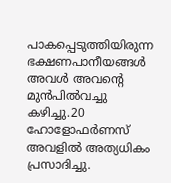പാകപ്പെടുത്തിയിരുന്ന ഭക്ഷണപാനീയങ്ങള്‍ അവള്‍ അവന്‍റെ മുന്‍പില്‍വച്ചു കഴിച്ചു.20 ഹോളോഫര്‍ണസ് അവളില്‍ അത്യധികം പ്രസാദിച്ചു.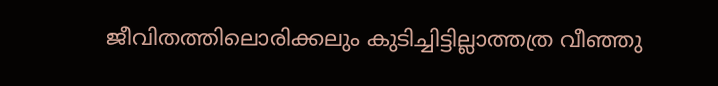ജീവിതത്തിലൊരിക്കലും കുടിച്ചിട്ടില്ലാത്തത്ര വീഞ്ഞു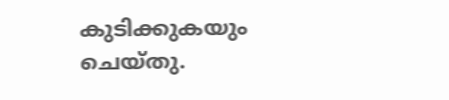കുടിക്കുകയും ചെയ്തു.